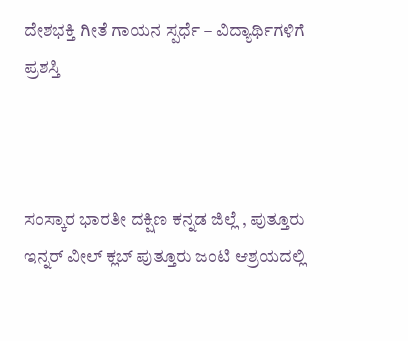ದೇಶಭಕ್ತಿ ಗೀತೆ ಗಾಯನ ಸ್ಪರ್ಧೆ – ವಿದ್ಯಾರ್ಥಿಗಳಿಗೆ ಪ್ರಶಸ್ತಿ



ಸಂಸ್ಕಾರ ಭಾರತೀ ದಕ್ಷಿಣ ಕನ್ನಡ ಜಿಲ್ಲೆ , ಪುತ್ತೂರು ಇನ್ನರ್ ವೀಲ್ ಕ್ಲಬ್ ಪುತ್ತೂರು ಜಂಟಿ ಆಶ್ರಯದಲ್ಲಿ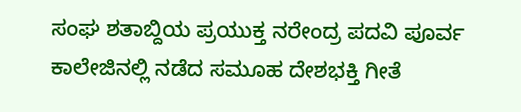ಸಂಘ ಶತಾಬ್ದಿಯ ಪ್ರಯುಕ್ತ ನರೇಂದ್ರ ಪದವಿ ಪೂರ್ವ ಕಾಲೇಜಿನಲ್ಲಿ ನಡೆದ ಸಮೂಹ ದೇಶಭಕ್ತಿ ಗೀತೆ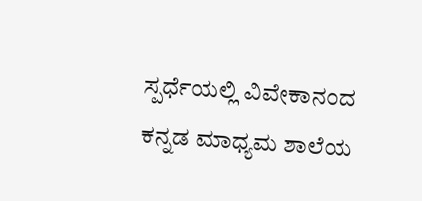ಸ್ಪರ್ಧೆಯಲ್ಲಿ ವಿವೇಕಾನಂದ ಕನ್ನಡ ಮಾಧ್ಯಮ ಶಾಲೆಯ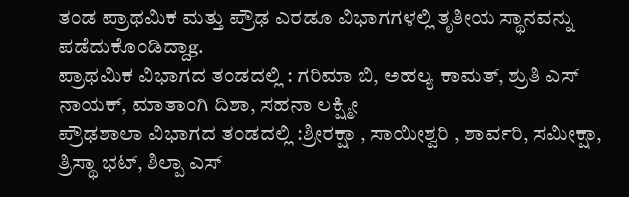ತಂಡ ಪ್ರಾಥಮಿಕ ಮತ್ತು ಪ್ರೌಢ ಎರಡೂ ವಿಭಾಗಗಳಲ್ಲಿ ತೃತೀಯ ಸ್ಥಾನವನ್ನು ಪಡೆದುಕೊಂಡಿದ್ದಾg.
ಪ್ರಾಥಮಿಕ ವಿಭಾಗದ ತಂಡದಲ್ಲಿ : ಗರಿಮಾ ಬಿ, ಅಹಲ್ಯ ಕಾಮತ್, ಶ್ರುತಿ ಎಸ್ ನಾಯಕ್, ಮಾತಾಂಗಿ ದಿಶಾ, ಸಹನಾ ಲಕ್ಷ್ಮೀ
ಪ್ರೌಢಶಾಲಾ ವಿಭಾಗದ ತಂಡದಲ್ಲಿ :ಶ್ರೀರಕ್ಷಾ , ಸಾಯೀಶ್ವರಿ , ಶಾರ್ವರಿ, ಸಮೀಕ್ಷಾ, ತ್ರಿಸ್ಥಾ ಭಟ್, ಶಿಲ್ಪಾ ಎಸ್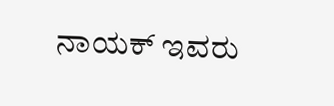ನಾಯಕ್ ಇವರು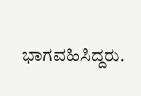ಭಾಗವಹಿಸಿದ್ದರು.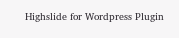Highslide for Wordpress Plugin